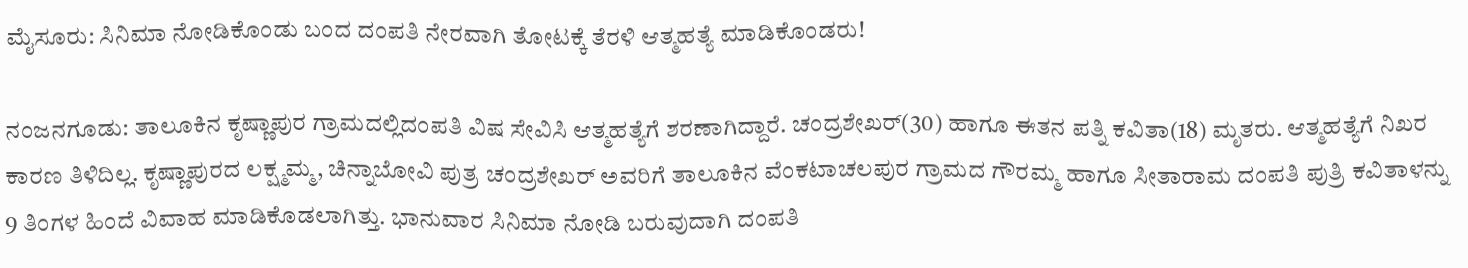ಮೈಸೂರು: ಸಿನಿಮಾ ನೋಡಿಕೊಂಡು ಬಂದ ದಂಪತಿ ನೇರವಾಗಿ ತೋಟಕ್ಕೆ ತೆರಳಿ ಆತ್ಮಹತ್ಯೆ ಮಾಡಿಕೊಂಡರು!

ನಂಜನಗೂಡು: ತಾಲೂಕಿನ ಕೃಷ್ಣಾಪುರ ಗ್ರಾಮದಲ್ಲಿದಂಪತಿ ವಿಷ ಸೇವಿಸಿ ಆತ್ಮಹತ್ಯೆಗೆ ಶರಣಾಗಿದ್ದಾರೆ. ಚಂದ್ರಶೇಖರ್‌(30) ಹಾಗೂ ಈತನ ಪತ್ನಿ ಕವಿತಾ(18) ಮೃತರು. ಆತ್ಮಹತ್ಯೆಗೆ ನಿಖರ ಕಾರಣ ತಿಳಿದಿಲ್ಲ. ಕೃಷ್ಣಾಪುರದ ಲಕ್ಷ್ಮಮ್ಮ, ಚಿನ್ನಾಬೋವಿ ಪುತ್ರ ಚಂದ್ರಶೇಖರ್‌ ಅವರಿಗೆ ತಾಲೂಕಿನ ವೆಂಕಟಾಚಲಪುರ ಗ್ರಾಮದ ಗೌರಮ್ಮ ಹಾಗೂ ಸೀತಾರಾಮ ದಂಪತಿ ಪುತ್ರಿ ಕವಿತಾಳನ್ನು 9 ತಿಂಗಳ ಹಿಂದೆ ವಿವಾಹ ಮಾಡಿಕೊಡಲಾಗಿತ್ತು. ಭಾನುವಾರ ಸಿನಿಮಾ ನೋಡಿ ಬರುವುದಾಗಿ ದಂಪತಿ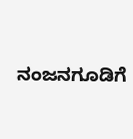ನಂಜನಗೂಡಿಗೆ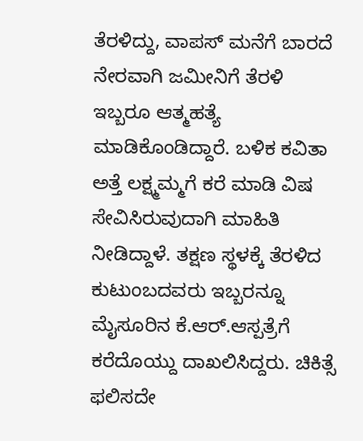ತೆರಳಿದ್ದು, ವಾಪಸ್‌ ಮನೆಗೆ ಬಾರದೆ ನೇರವಾಗಿ ಜಮೀನಿಗೆ ತೆರಳಿ ಇಬ್ಬರೂ ಆತ್ಮಹತ್ಯೆ ಮಾಡಿಕೊಂಡಿದ್ದಾರೆ. ಬಳಿಕ ಕವಿತಾ ಅತ್ತೆ ಲಕ್ಷ್ಮಮ್ಮಗೆ ಕರೆ ಮಾಡಿ ವಿಷ ಸೇವಿಸಿರುವುದಾಗಿ ಮಾಹಿತಿ ನೀಡಿದ್ದಾಳೆ. ತಕ್ಷಣ ಸ್ಥಳಕ್ಕೆ ತೆರಳಿದ ಕುಟುಂಬದವರು ಇಬ್ಬರನ್ನೂ ಮೈಸೂರಿನ ಕೆ.ಆರ್‌.ಆಸ್ಪತ್ರೆಗೆ ಕರೆದೊಯ್ದು ದಾಖಲಿಸಿದ್ದರು. ಚಿಕಿತ್ಸೆ ಫಲಿಸದೇ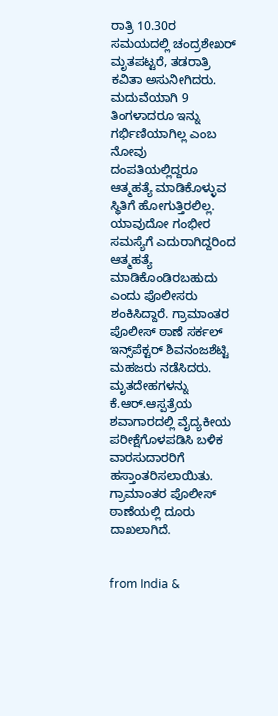ರಾತ್ರಿ 10.30ರ ಸಮಯದಲ್ಲಿ ಚಂದ್ರಶೇಖರ್‌ ಮೃತಪಟ್ಟರೆ, ತಡರಾತ್ರಿ ಕವಿತಾ ಅಸುನೀಗಿದರು. ಮದುವೆಯಾಗಿ 9 ತಿಂಗಳಾದರೂ ಇನ್ನು ಗರ್ಭಿಣಿಯಾಗಿಲ್ಲ ಎಂಬ ನೋವು ದಂಪತಿಯಲ್ಲಿದ್ದರೂ ಆತ್ಮಹತ್ಯೆ ಮಾಡಿಕೊಳ್ಳುವ ಸ್ಥಿತಿಗೆ ಹೋಗುತ್ತಿರಲಿಲ್ಲ. ಯಾವುದೋ ಗಂಭೀರ ಸಮಸ್ಯೆಗೆ ಎದುರಾಗಿದ್ದರಿಂದ ಆತ್ಮಹತ್ಯೆ ಮಾಡಿಕೊಂಡಿರಬಹುದು ಎಂದು ಪೊಲೀಸರು ಶಂಕಿಸಿದ್ದಾರೆ. ಗ್ರಾಮಾಂತರ ಪೊಲೀಸ್‌ ಠಾಣೆ ಸರ್ಕಲ್‌ ಇನ್ಸ್‌ಪೆಕ್ಟರ್‌ ಶಿವನಂಜಶೆಟ್ಟಿ ಮಹಜರು ನಡೆಸಿದರು. ಮೃತದೇಹಗಳನ್ನು ಕೆ.ಆರ್‌.ಆಸ್ಪತ್ರೆಯ ಶವಾಗಾರದಲ್ಲಿ ವೈದ್ಯಕೀಯ ಪರೀಕ್ಷೆಗೊಳಪಡಿಸಿ ಬಳಿಕ ವಾರಸುದಾರರಿಗೆ ಹಸ್ತಾಂತರಿಸಲಾಯಿತು. ಗ್ರಾಮಾಂತರ ಪೊಲೀಸ್‌ ಠಾಣೆಯಲ್ಲಿ ದೂರು ದಾಖಲಾಗಿದೆ.


from India &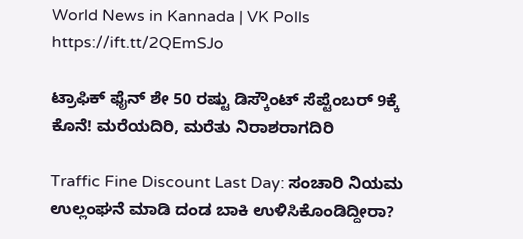World News in Kannada | VK Polls https://ift.tt/2QEmSJo

ಟ್ರಾಫಿಕ್‌ ಫೈನ್‌ ಶೇ 50 ರಷ್ಟು ಡಿಸ್ಕೌಂಟ್‌ ಸೆಪ್ಟೆಂಬರ್‌ 9ಕ್ಕೆ ಕೊನೆ! ಮರೆಯದಿರಿ, ಮರೆತು ನಿರಾಶರಾಗದಿರಿ

Traffic Fine Discount Last Day: ಸಂಚಾರಿ ನಿಯಮ ಉಲ್ಲಂಘನೆ ಮಾಡಿ ದಂಡ ಬಾಕಿ ಉಳಿಸಿಕೊಂಡಿದ್ದೀರಾ?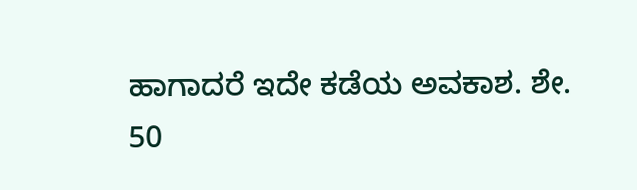ಹಾಗಾದರೆ ಇದೇ ಕಡೆಯ ಅವಕಾಶ. ಶೇ. 50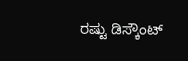ರಷ್ಟು ಡಿಸ್ಕೌಂಟ್‌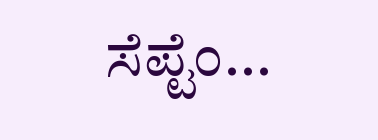ಸೆಪ್ಟೆಂ...